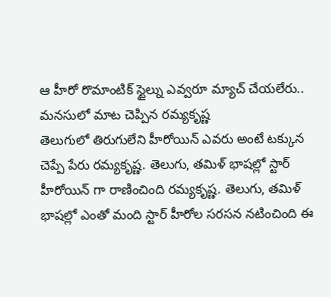ఆ హీరో రొమాంటిక్ స్టైల్ను ఎవ్వరూ మ్యాచ్ చేయలేరు.. మనసులో మాట చెప్పిన రమ్యకృష్ణ
తెలుగులో తిరుగులేని హీరోయిన్ ఎవరు అంటే టక్కున చెప్పే పేరు రమ్యకృష్ణ. తెలుగు, తమిళ్ భాషల్లో స్టార్ హీరోయిన్ గా రాణించింది రమ్యకృష్ణ. తెలుగు, తమిళ్ భాషల్లో ఎంతో మంది స్టార్ హీరోల సరసన నటించింది ఈ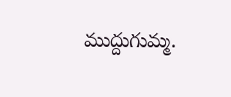ముద్దుగుమ్మ.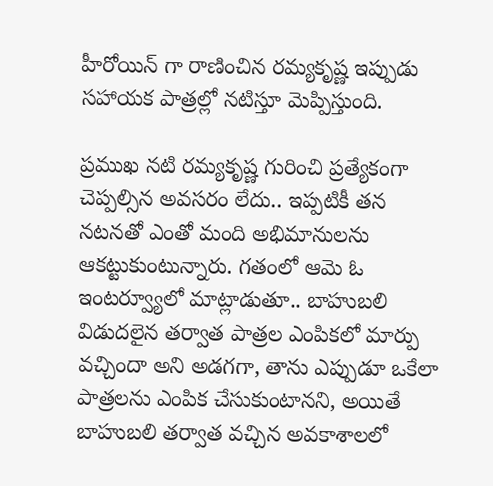హీరోయిన్ గా రాణించిన రమ్యకృష్ణ ఇప్పుడు సహాయక పాత్రల్లో నటిస్తూ మెప్పిస్తుంది.

ప్రముఖ నటి రమ్యకృష్ణ గురించి ప్రత్యేకంగా చెప్పల్సిన అవసరం లేదు.. ఇప్పటికీ తన నటనతో ఎంతో మంది అభిమానులను ఆకట్టుకుంటున్నారు. గతంలో ఆమె ఓ ఇంటర్వ్యూలో మాట్లాడుతూ.. బాహుబలి విడుదలైన తర్వాత పాత్రల ఎంపికలో మార్పు వచ్చిందా అని అడగగా, తాను ఎప్పుడూ ఒకేలా పాత్రలను ఎంపిక చేసుకుంటానని, అయితే బాహుబలి తర్వాత వచ్చిన అవకాశాలలో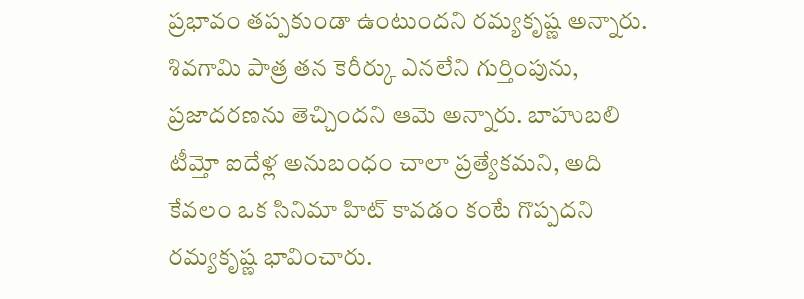ప్రభావం తప్పకుండా ఉంటుందని రమ్యకృష్ణ అన్నారు. శివగామి పాత్ర తన కెరీర్కు ఎనలేని గుర్తింపును, ప్రజాదరణను తెచ్చిందని ఆమె అన్నారు. బాహుబలి టీమ్తో ఐదేళ్ల అనుబంధం చాలా ప్రత్యేకమని, అది కేవలం ఒక సినిమా హిట్ కావడం కంటే గొప్పదని రమ్యకృష్ణ భావించారు.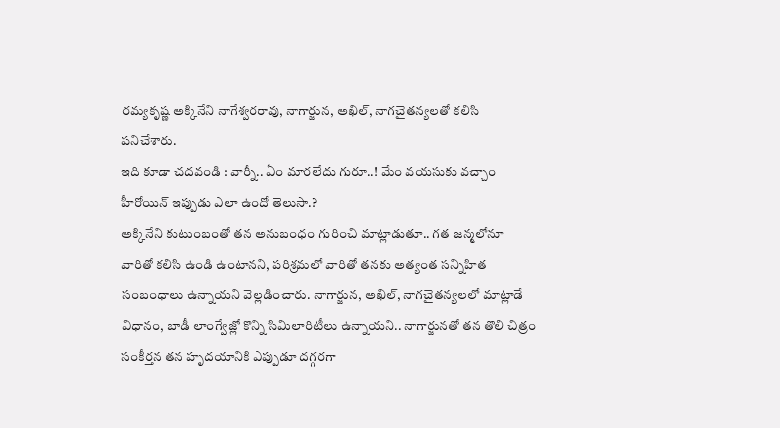రమ్యకృష్ణ అక్కినేని నాగేశ్వరరావు, నాగార్జున, అఖిల్, నాగచైతన్యలతో కలిసి పనిచేశారు.
ఇది కూడా చదవండి : వార్నీ.. ఏం మారలేదు గురూ..! మేం వయసుకు వచ్చాం హీరోయిన్ ఇప్పుడు ఎలా ఉందో తెలుసా.?
అక్కినేని కుటుంబంతో తన అనుబంధం గురించి మాట్లాడుతూ.. గత జన్మలోనూ వారితో కలిసి ఉండి ఉంటానని, పరిశ్రమలో వారితో తనకు అత్యంత సన్నిహిత సంబంధాలు ఉన్నాయని వెల్లడించారు. నాగార్జున, అఖిల్, నాగచైతన్యలలో మాట్లాడే విధానం, బాడీ లాంగ్వేజ్లో కొన్ని సిమిలారిటీలు ఉన్నాయని.. నాగార్జునతో తన తొలి చిత్రం సంకీర్తన తన హృదయానికి ఎప్పుడూ దగ్గరగా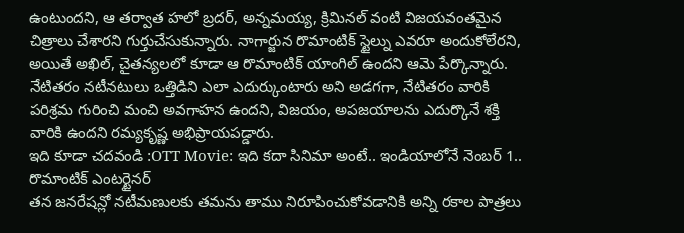ఉంటుందని, ఆ తర్వాత హలో బ్రదర్, అన్నమయ్య, క్రిమినల్ వంటి విజయవంతమైన చిత్రాలు చేశారని గుర్తుచేసుకున్నారు. నాగార్జున రొమాంటిక్ స్టైల్ను ఎవరూ అందుకోలేరని, అయితే అఖిల్, చైతన్యలలో కూడా ఆ రొమాంటిక్ యాంగిల్ ఉందని ఆమె పేర్కొన్నారు. నేటితరం నటీనటులు ఒత్తిడిని ఎలా ఎదుర్కుంటారు అని అడగగా, నేటితరం వారికి పరిశ్రమ గురించి మంచి అవగాహన ఉందని, విజయం, అపజయాలను ఎదుర్కొనే శక్తి వారికి ఉందని రమ్యకృష్ణ అభిప్రాయపడ్డారు.
ఇది కూడా చదవండి :OTT Movie: ఇది కదా సినిమా అంటే.. ఇండియాలోనే నెంబర్ 1.. రొమాంటిక్ ఎంటర్టైనర్
తన జనరేషన్లో నటీమణులకు తమను తాము నిరూపించుకోవడానికి అన్ని రకాల పాత్రలు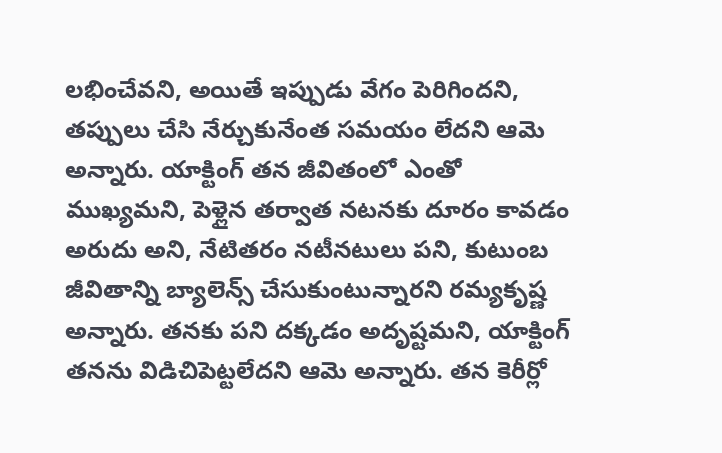లభించేవని, అయితే ఇప్పుడు వేగం పెరిగిందని, తప్పులు చేసి నేర్చుకునేంత సమయం లేదని ఆమె అన్నారు. యాక్టింగ్ తన జీవితంలో ఎంతో ముఖ్యమని, పెళ్లైన తర్వాత నటనకు దూరం కావడం అరుదు అని, నేటితరం నటీనటులు పని, కుటుంబ జీవితాన్ని బ్యాలెన్స్ చేసుకుంటున్నారని రమ్యకృష్ణ అన్నారు. తనకు పని దక్కడం అదృష్టమని, యాక్టింగ్ తనను విడిచిపెట్టలేదని ఆమె అన్నారు. తన కెరీర్లో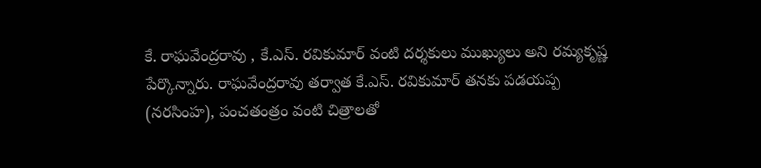కే. రాఘవేంద్రరావు , కే.ఎస్. రవికుమార్ వంటి దర్శకులు ముఖ్యులు అని రమ్యకృష్ణ పేర్కొన్నారు. రాఘవేంద్రరావు తర్వాత కే.ఎస్. రవికుమార్ తనకు పడయప్ప (నరసింహ), పంచతంత్రం వంటి చిత్రాలతో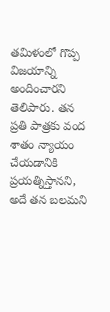తమిళంలో గొప్ప విజయాన్ని అందించారని తెలిపారు. తన ప్రతి పాత్రకు వంద శాతం న్యాయం చేయడానికి ప్రయత్నిస్తానని, అదే తన బలమని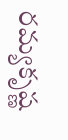రమ్యకృష్ణ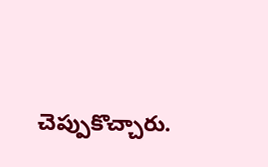చెప్పుకొచ్చారు.